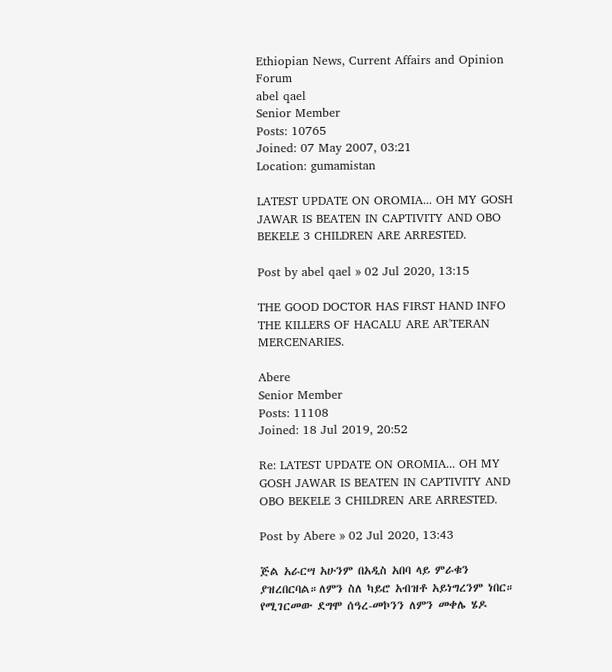Ethiopian News, Current Affairs and Opinion Forum
abel qael
Senior Member
Posts: 10765
Joined: 07 May 2007, 03:21
Location: gumamistan

LATEST UPDATE ON OROMIA... OH MY GOSH JAWAR IS BEATEN IN CAPTIVITY AND OBO BEKELE 3 CHILDREN ARE ARRESTED.

Post by abel qael » 02 Jul 2020, 13:15

THE GOOD DOCTOR HAS FIRST HAND INFO THE KILLERS OF HACALU ARE AR'TERAN MERCENARIES.

Abere
Senior Member
Posts: 11108
Joined: 18 Jul 2019, 20:52

Re: LATEST UPDATE ON OROMIA... OH MY GOSH JAWAR IS BEATEN IN CAPTIVITY AND OBO BEKELE 3 CHILDREN ARE ARRESTED.

Post by Abere » 02 Jul 2020, 13:43

ጅል አራርሣ አሁንም በአዲስ አበባ ላይ ምራቁን ያዝረበርባል።ለምን ስለ ካይሮ አብዝቶ አይነግረንም ነበር። የሚገርመው ደግሞ ሰዓረ-መኮንን ለምን መቀሌ ሄዶ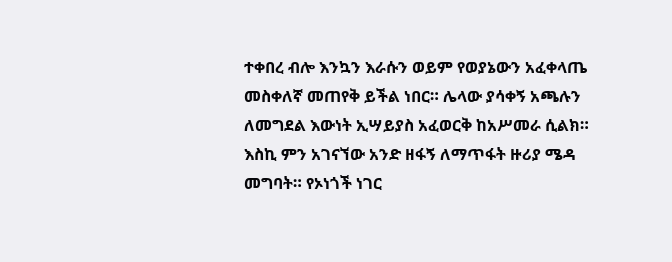ተቀበረ ብሎ እንኳን እራሱን ወይም የወያኔውን አፈቀላጤ መስቀለኛ መጠየቅ ይችል ነበር። ሌላው ያሳቀኝ አጫሉን ለመግደል እውነት ኢሣይያስ አፈወርቅ ከአሥመራ ሲልክ። እስኪ ምን አገናኘው አንድ ዘፋኝ ለማጥፋት ዙሪያ ሜዳ መግባት። የኦነጎች ነገር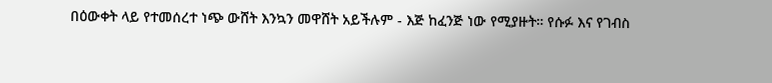በዕውቀት ላይ የተመሰረተ ነጭ ውሸት እንኳን መዋሸት አይችሉም - እጅ ከፈንጅ ነው የሚያዙት። የሱፉ እና የገብስ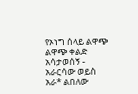የኦነግ ሰላይ ልዋጭ ልዋጭ ቀልድ አሳታወሰኝ - አራርሳው ወይስ አራ* ልበለው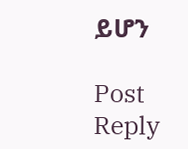ይሆን

Post Reply